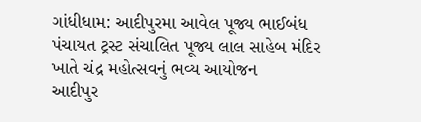ગાંધીધામ: આદીપુરમા આવેલ પૂજ્ય ભાઈબંધ પંચાયત ટ્રસ્ટ સંચાલિત પૂજ્ય લાલ સાહેબ મંદિર ખાતે ચંદ્ર મહોત્સવનું ભવ્ય આયોજન
આદીપુર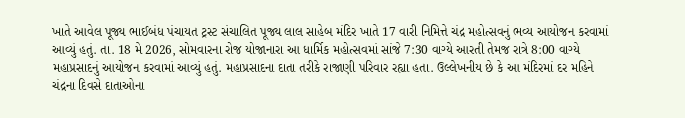ખાતે આવેલ પૂજ્ય ભાઈબંધ પંચાયત ટ્રસ્ટ સંચાલિત પૂજ્ય લાલ સાહેબ મંદિર ખાતે 17 વારી નિમિત્તે ચંદ્ર મહોત્સવનું ભવ્ય આયોજન કરવામાં આવ્યું હતું. તા. 18 મે 2026, સોમવારના રોજ યોજાનારા આ ધાર્મિક મહોત્સવમાં સાંજે 7:30 વાગ્યે આરતી તેમજ રાત્રે 8:00 વાગ્યે મહાપ્રસાદનું આયોજન કરવામાં આવ્યું હતું. મહાપ્રસાદના દાતા તરીકે રાજાણી પરિવાર રહ્યા હતા. ઉલ્લેખનીય છે કે આ મંદિરમાં દર મહિને ચંદ્રના દિવસે દાતાઓના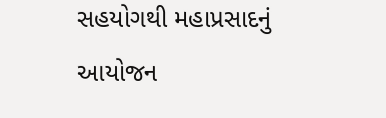સહયોગથી મહાપ્રસાદનું આયોજન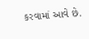કરવામાં આવે છે.